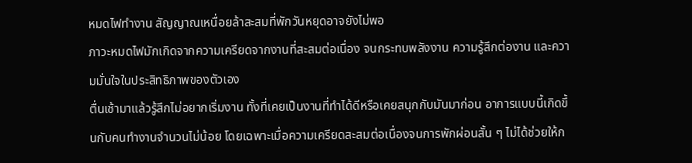หมดไฟทำงาน สัญญาณเหนื่อยล้าสะสมที่พักวันหยุดอาจยังไม่พอ
ภาวะหมดไฟมักเกิดจากความเครียดจากงานที่สะสมต่อเนื่อง จนกระทบพลังงาน ความรู้สึกต่องาน และความมั่นใจในประสิทธิภาพของตัวเอง
ตื่นเช้ามาแล้วรู้สึกไม่อยากเริ่มงาน ทั้งที่เคยเป็นงานที่ทำได้ดีหรือเคยสนุกกับมันมาก่อน อาการแบบนี้เกิดขึ้นกับคนทำงานจำนวนไม่น้อย โดยเฉพาะเมื่อความเครียดสะสมต่อเนื่องจนการพักผ่อนสั้น ๆ ไม่ได้ช่วยให้ก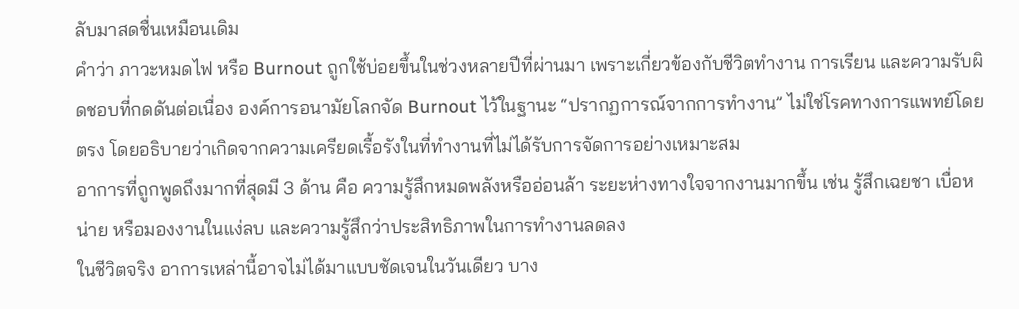ลับมาสดชื่นเหมือนเดิม
คำว่า ภาวะหมดไฟ หรือ Burnout ถูกใช้บ่อยขึ้นในช่วงหลายปีที่ผ่านมา เพราะเกี่ยวข้องกับชีวิตทำงาน การเรียน และความรับผิดชอบที่กดดันต่อเนื่อง องค์การอนามัยโลกจัด Burnout ไว้ในฐานะ “ปรากฏการณ์จากการทำงาน” ไม่ใช่โรคทางการแพทย์โดยตรง โดยอธิบายว่าเกิดจากความเครียดเรื้อรังในที่ทำงานที่ไม่ได้รับการจัดการอย่างเหมาะสม
อาการที่ถูกพูดถึงมากที่สุดมี 3 ด้าน คือ ความรู้สึกหมดพลังหรืออ่อนล้า ระยะห่างทางใจจากงานมากขึ้น เช่น รู้สึกเฉยชา เบื่อหน่าย หรือมองงานในแง่ลบ และความรู้สึกว่าประสิทธิภาพในการทำงานลดลง
ในชีวิตจริง อาการเหล่านี้อาจไม่ได้มาแบบชัดเจนในวันเดียว บาง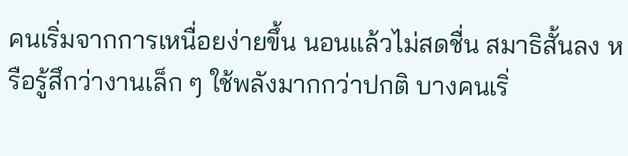คนเริ่มจากการเหนื่อยง่ายขึ้น นอนแล้วไม่สดชื่น สมาธิสั้นลง หรือรู้สึกว่างานเล็ก ๆ ใช้พลังมากกว่าปกติ บางคนเริ่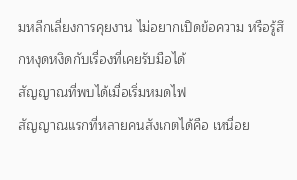มหลีกเลี่ยงการคุยงาน ไม่อยากเปิดข้อความ หรือรู้สึกหงุดหงิดกับเรื่องที่เคยรับมือได้
สัญญาณที่พบได้เมื่อเริ่มหมดไฟ
สัญญาณแรกที่หลายคนสังเกตได้คือ เหนื่อย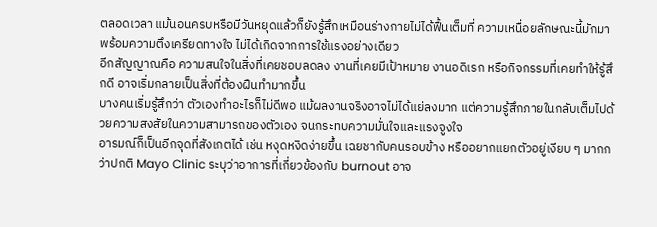ตลอดเวลา แม้นอนครบหรือมีวันหยุดแล้วก็ยังรู้สึกเหมือนร่างกายไม่ได้ฟื้นเต็มที่ ความเหนื่อยลักษณะนี้มักมาพร้อมความตึงเครียดทางใจ ไม่ได้เกิดจากการใช้แรงอย่างเดียว
อีกสัญญาณคือ ความสนใจในสิ่งที่เคยชอบลดลง งานที่เคยมีเป้าหมาย งานอดิเรก หรือกิจกรรมที่เคยทำให้รู้สึกดี อาจเริ่มกลายเป็นสิ่งที่ต้องฝืนทำมากขึ้น
บางคนเริ่มรู้สึกว่า ตัวเองทำอะไรก็ไม่ดีพอ แม้ผลงานจริงอาจไม่ได้แย่ลงมาก แต่ความรู้สึกภายในกลับเต็มไปด้วยความสงสัยในความสามารถของตัวเอง จนกระทบความมั่นใจและแรงจูงใจ
อารมณ์ก็เป็นอีกจุดที่สังเกตได้ เช่น หงุดหงิดง่ายขึ้น เฉยชากับคนรอบข้าง หรืออยากแยกตัวอยู่เงียบ ๆ มากกว่าปกติ Mayo Clinic ระบุว่าอาการที่เกี่ยวข้องกับ burnout อาจ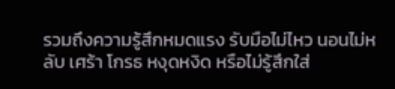รวมถึงความรู้สึกหมดแรง รับมือไม่ไหว นอนไม่หลับ เศร้า โกรธ หงุดหงิด หรือไม่รู้สึกใส่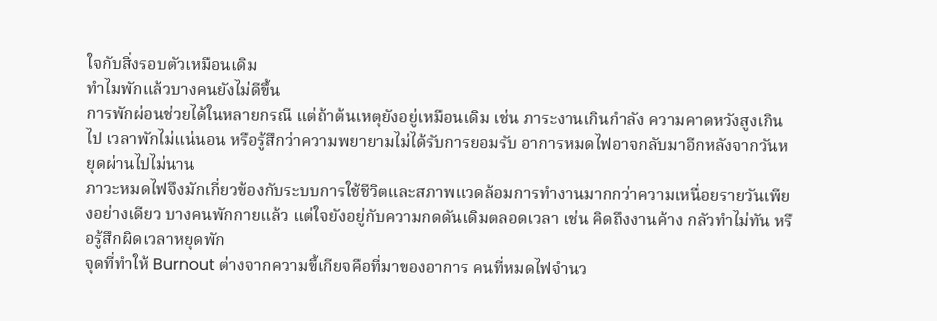ใจกับสิ่งรอบตัวเหมือนเดิม
ทำไมพักแล้วบางคนยังไม่ดีขึ้น
การพักผ่อนช่วยได้ในหลายกรณี แต่ถ้าต้นเหตุยังอยู่เหมือนเดิม เช่น ภาระงานเกินกำลัง ความคาดหวังสูงเกินไป เวลาพักไม่แน่นอน หรือรู้สึกว่าความพยายามไม่ได้รับการยอมรับ อาการหมดไฟอาจกลับมาอีกหลังจากวันหยุดผ่านไปไม่นาน
ภาวะหมดไฟจึงมักเกี่ยวข้องกับระบบการใช้ชีวิตและสภาพแวดล้อมการทำงานมากกว่าความเหนื่อยรายวันเพียงอย่างเดียว บางคนพักกายแล้ว แต่ใจยังอยู่กับความกดดันเดิมตลอดเวลา เช่น คิดถึงงานค้าง กลัวทำไม่ทัน หรือรู้สึกผิดเวลาหยุดพัก
จุดที่ทำให้ Burnout ต่างจากความขี้เกียจคือที่มาของอาการ คนที่หมดไฟจำนว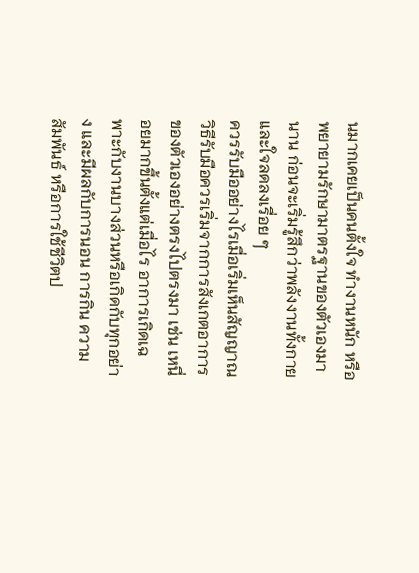นมากเคยเป็นคนตั้งใจ ทำงานหนัก หรือพยายามรักษามาตรฐานของตัวเองมานาน ก่อนจะเริ่มรู้สึกว่าพลังงานทั้งกายและใจลดลงเรื่อย ๆ
ควรรับมืออย่างไรเมื่อเริ่มเห็นสัญญาณ
วิธีรับมือควรเริ่มจากการสังเกตอาการของตัวเองอย่างตรงไปตรงมา เช่น เหนื่อยมากขึ้นตั้งแต่เมื่อไร อาการเกิดเฉพาะกับงานบางส่วนหรือเกิดกับทุกอย่าง และมีผลกับการนอน การกิน ความสัมพันธ์ หรือการใช้ชีวิตป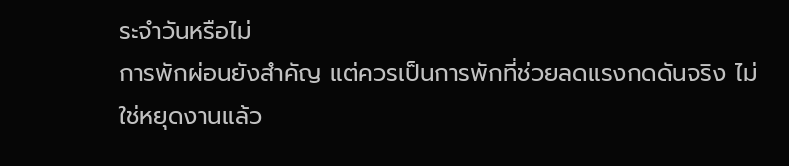ระจำวันหรือไม่
การพักผ่อนยังสำคัญ แต่ควรเป็นการพักที่ช่วยลดแรงกดดันจริง ไม่ใช่หยุดงานแล้ว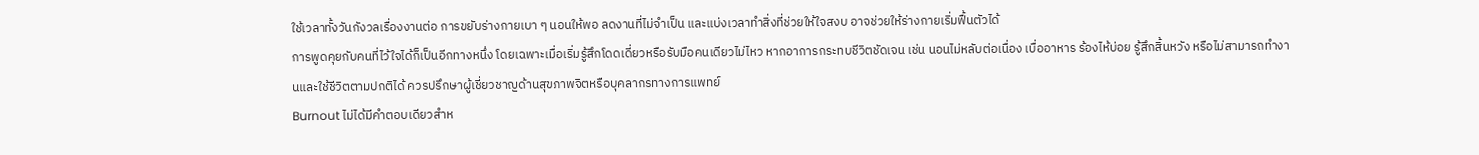ใช้เวลาทั้งวันกังวลเรื่องงานต่อ การขยับร่างกายเบา ๆ นอนให้พอ ลดงานที่ไม่จำเป็น และแบ่งเวลาทำสิ่งที่ช่วยให้ใจสงบ อาจช่วยให้ร่างกายเริ่มฟื้นตัวได้
การพูดคุยกับคนที่ไว้ใจได้ก็เป็นอีกทางหนึ่ง โดยเฉพาะเมื่อเริ่มรู้สึกโดดเดี่ยวหรือรับมือคนเดียวไม่ไหว หากอาการกระทบชีวิตชัดเจน เช่น นอนไม่หลับต่อเนื่อง เบื่ออาหาร ร้องไห้บ่อย รู้สึกสิ้นหวัง หรือไม่สามารถทำงานและใช้ชีวิตตามปกติได้ ควรปรึกษาผู้เชี่ยวชาญด้านสุขภาพจิตหรือบุคลากรทางการแพทย์
Burnout ไม่ได้มีคำตอบเดียวสำห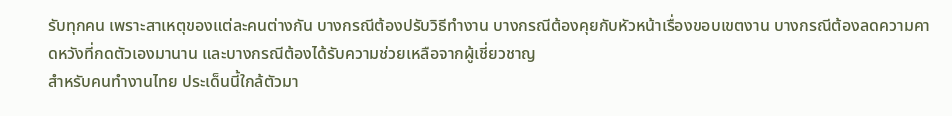รับทุกคน เพราะสาเหตุของแต่ละคนต่างกัน บางกรณีต้องปรับวิธีทำงาน บางกรณีต้องคุยกับหัวหน้าเรื่องขอบเขตงาน บางกรณีต้องลดความคาดหวังที่กดตัวเองมานาน และบางกรณีต้องได้รับความช่วยเหลือจากผู้เชี่ยวชาญ
สำหรับคนทำงานไทย ประเด็นนี้ใกล้ตัวมา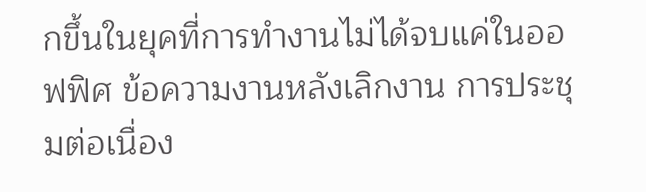กขึ้นในยุคที่การทำงานไม่ได้จบแค่ในออฟฟิศ ข้อความงานหลังเลิกงาน การประชุมต่อเนื่อง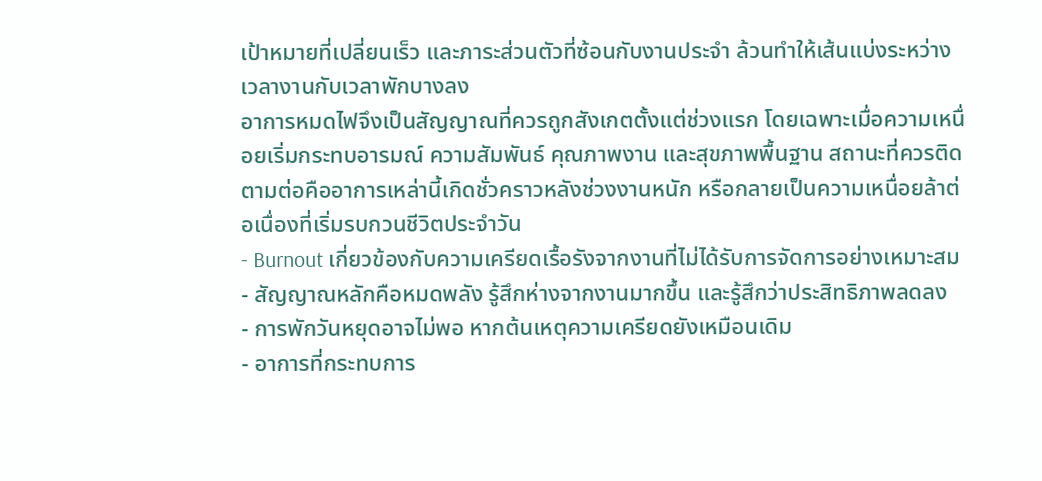เป้าหมายที่เปลี่ยนเร็ว และภาระส่วนตัวที่ซ้อนกับงานประจำ ล้วนทำให้เส้นแบ่งระหว่างเวลางานกับเวลาพักบางลง
อาการหมดไฟจึงเป็นสัญญาณที่ควรถูกสังเกตตั้งแต่ช่วงแรก โดยเฉพาะเมื่อความเหนื่อยเริ่มกระทบอารมณ์ ความสัมพันธ์ คุณภาพงาน และสุขภาพพื้นฐาน สถานะที่ควรติดตามต่อคืออาการเหล่านี้เกิดชั่วคราวหลังช่วงงานหนัก หรือกลายเป็นความเหนื่อยล้าต่อเนื่องที่เริ่มรบกวนชีวิตประจำวัน
- Burnout เกี่ยวข้องกับความเครียดเรื้อรังจากงานที่ไม่ได้รับการจัดการอย่างเหมาะสม
- สัญญาณหลักคือหมดพลัง รู้สึกห่างจากงานมากขึ้น และรู้สึกว่าประสิทธิภาพลดลง
- การพักวันหยุดอาจไม่พอ หากต้นเหตุความเครียดยังเหมือนเดิม
- อาการที่กระทบการ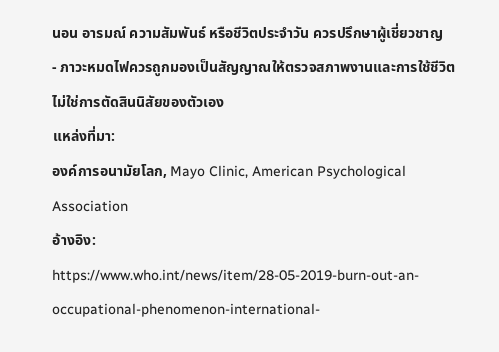นอน อารมณ์ ความสัมพันธ์ หรือชีวิตประจำวัน ควรปรึกษาผู้เชี่ยวชาญ
- ภาวะหมดไฟควรถูกมองเป็นสัญญาณให้ตรวจสภาพงานและการใช้ชีวิต ไม่ใช่การตัดสินนิสัยของตัวเอง
แหล่งที่มา:
องค์การอนามัยโลก, Mayo Clinic, American Psychological Association
อ้างอิง:
https://www.who.int/news/item/28-05-2019-burn-out-an-occupational-phenomenon-international-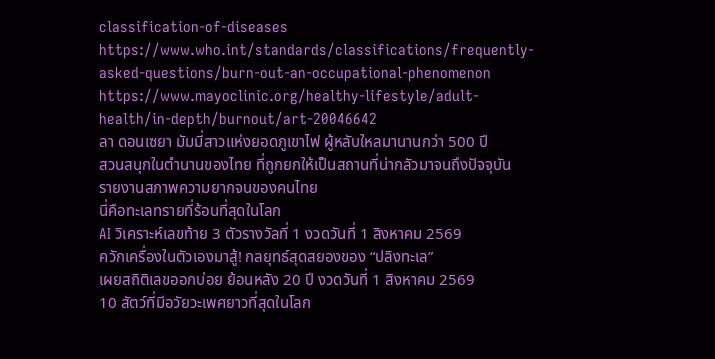classification-of-diseases
https://www.who.int/standards/classifications/frequently-asked-questions/burn-out-an-occupational-phenomenon
https://www.mayoclinic.org/healthy-lifestyle/adult-health/in-depth/burnout/art-20046642
ลา ดอนเซยา มัมมี่สาวแห่งยอดภูเขาไฟ ผู้หลับใหลมานานกว่า 500 ปี
สวนสนุกในตำนานของไทย ที่ถูกยกให้เป็นสถานที่น่ากลัวมาจนถึงปัจจุบัน
รายงานสภาพความยากจนของคนไทย
นี่คือทะเลทรายที่ร้อนที่สุดในโลก
AI วิเคราะห์เลขท้าย 3 ตัวรางวัลที่ 1 งวดวันที่ 1 สิงหาคม 2569
ควักเครื่องในตัวเองมาสู้! กลยุทธ์สุดสยองของ “ปลิงทะเล”
เผยสถิติเลขออกบ่อย ย้อนหลัง 20 ปี งวดวันที่ 1 สิงหาคม 2569
10 สัตว์ที่มีอวัยวะเพศยาวที่สุดในโลก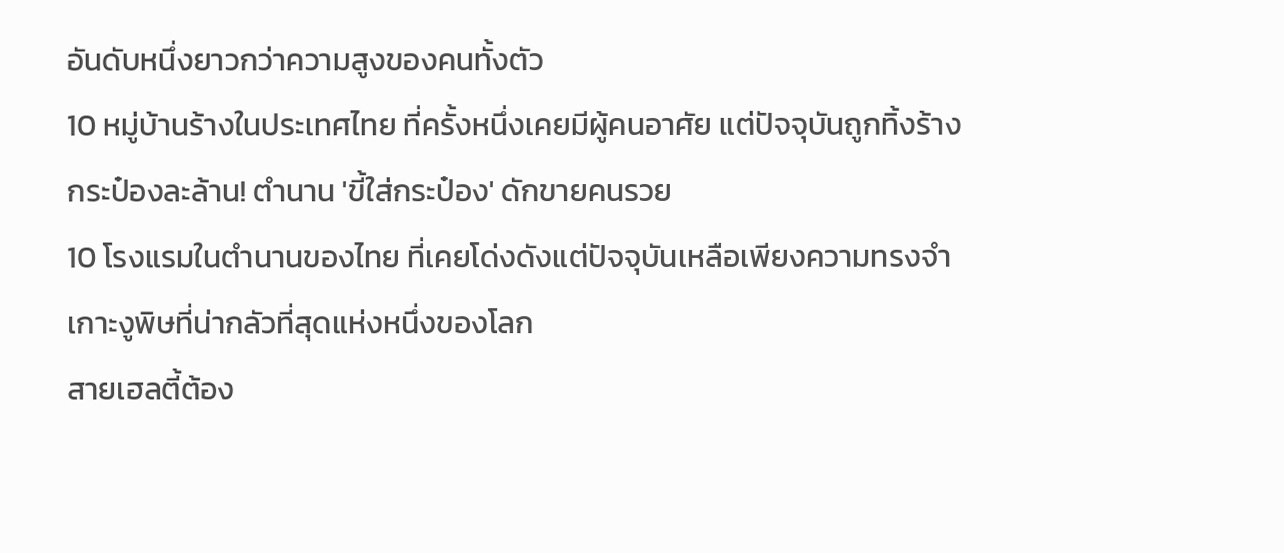อันดับหนึ่งยาวกว่าความสูงของคนทั้งตัว
10 หมู่บ้านร้างในประเทศไทย ที่ครั้งหนึ่งเคยมีผู้คนอาศัย แต่ปัจจุบันถูกทิ้งร้าง
กระป๋องละล้าน! ตำนาน 'ขี้ใส่กระป๋อง' ดักขายคนรวย
10 โรงแรมในตำนานของไทย ที่เคยโด่งดังแต่ปัจจุบันเหลือเพียงความทรงจำ
เกาะงูพิษที่น่ากลัวที่สุดแห่งหนึ่งของโลก
สายเฮลตี้ต้อง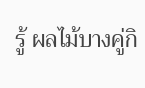รู้ ผลไม้บางคู่กิ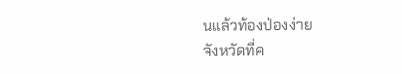นแล้วท้องป่องง่าย
จังหวัดที่ค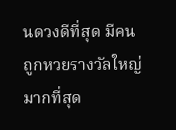นดวงดีที่สุด มีคนถูกหวยรางวัลใหญ่มากที่สุด